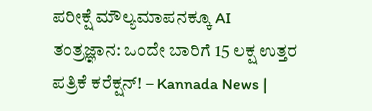ಪರೀಕ್ಷೆ ಮೌಲ್ಯಮಾಪನಕ್ಕೂ AI ತಂತ್ರಜ್ಞಾನ: ಒಂದೇ ಬಾರಿಗೆ 15 ಲಕ್ಷ ಉತ್ತರ ಪತ್ರಿಕೆ ಕರೆಕ್ಷನ್‌! – Kannada News |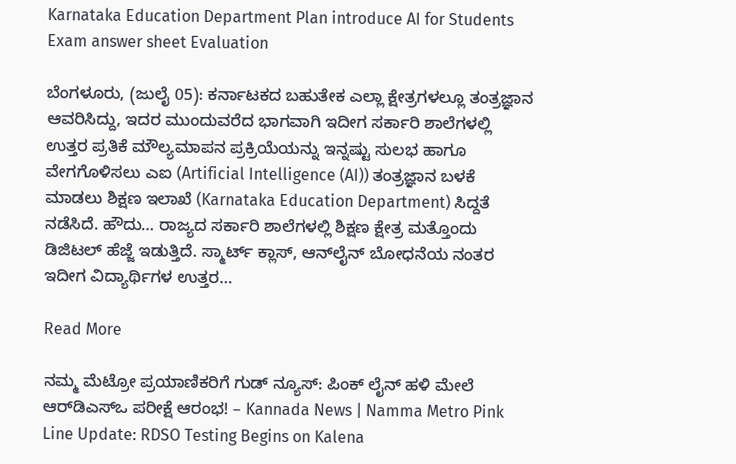Karnataka Education Department Plan introduce AI for Students Exam answer sheet Evaluation

ಬೆಂಗಳೂರು, (ಜುಲೈ 05): ಕರ್ನಾಟಕದ ಬಹುತೇಕ ಎಲ್ಲಾ ಕ್ಷೇತ್ರಗಳಲ್ಲೂ ತಂತ್ರಜ್ಞಾನ ಆವರಿಸಿದ್ದು, ಇದರ ಮುಂದುವರೆದ ಭಾಗವಾಗಿ ಇದೀಗ ಸರ್ಕಾರಿ ಶಾಲೆಗಳಲ್ಲಿ ಉತ್ತರ ಪ್ರತಿಕೆ ಮೌಲ್ಯಮಾಪನ ಪ್ರಕ್ರಿಯೆಯನ್ನು ಇನ್ನಷ್ಟು ಸುಲಭ ಹಾಗೂ ವೇಗಗೊಳಿಸಲು ಎಐ (Artificial Intelligence (AI)) ತಂತ್ರಜ್ಞಾನ ಬಳಕೆ ಮಾಡಲು ಶಿಕ್ಷಣ ಇಲಾಖೆ (Karnataka Education Department) ಸಿದ್ದತೆ ನಡೆಸಿದೆ. ಹೌದು… ರಾಜ್ಯದ ಸರ್ಕಾರಿ ಶಾಲೆಗಳಲ್ಲಿ ಶಿಕ್ಷಣ ಕ್ಷೇತ್ರ ಮತ್ತೊಂದು ಡಿಜಿಟಲ್ ಹೆಜ್ಜೆ ಇಡುತ್ತಿದೆ. ಸ್ಮಾರ್ಟ್ ಕ್ಲಾಸ್‌, ಆನ್‌ಲೈನ್‌ ಬೋಧನೆಯ ನಂತರ ಇದೀಗ ವಿದ್ಯಾರ್ಥಿಗಳ ಉತ್ತರ…

Read More

ನಮ್ಮ ಮೆಟ್ರೋ ಪ್ರಯಾಣಿಕರಿಗೆ ಗುಡ್‌ ನ್ಯೂಸ್: ಪಿಂಕ್ ಲೈನ್ ಹಳಿ ಮೇಲೆ ಆರ್‌ಡಿಎಸ್‌ಒ ಪರೀಕ್ಷೆ ಆರಂಭ! – Kannada News | Namma Metro Pink Line Update: RDSO Testing Begins on Kalena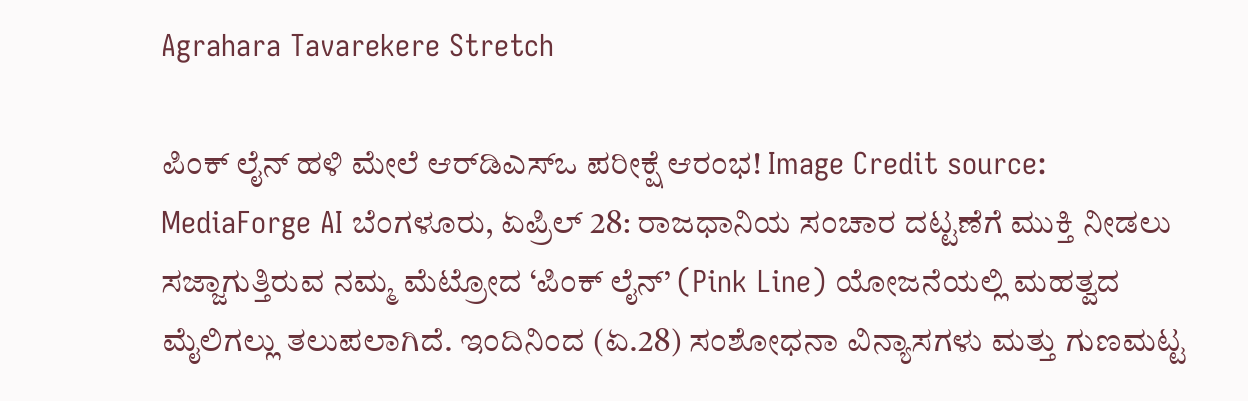Agrahara Tavarekere Stretch

ಪಿಂಕ್ ಲೈನ್ ಹಳಿ ಮೇಲೆ ಆರ್‌ಡಿಎಸ್‌ಒ ಪರೀಕ್ಷೆ ಆರಂಭ! Image Credit source: MediaForge AI ಬೆಂಗಳೂರು, ಏಪ್ರಿಲ್ 28: ರಾಜಧಾನಿಯ ಸಂಚಾರ ದಟ್ಟಣೆಗೆ ಮುಕ್ತಿ ನೀಡಲು ಸಜ್ಜಾಗುತ್ತಿರುವ ನಮ್ಮ ಮೆಟ್ರೋದ ‘ಪಿಂಕ್ ಲೈನ್’ (Pink Line) ಯೋಜನೆಯಲ್ಲಿ ಮಹತ್ವದ ಮೈಲಿಗಲ್ಲು ತಲುಪಲಾಗಿದೆ. ಇಂದಿನಿಂದ (ಏ.28) ಸಂಶೋಧನಾ ವಿನ್ಯಾಸಗಳು ಮತ್ತು ಗುಣಮಟ್ಟ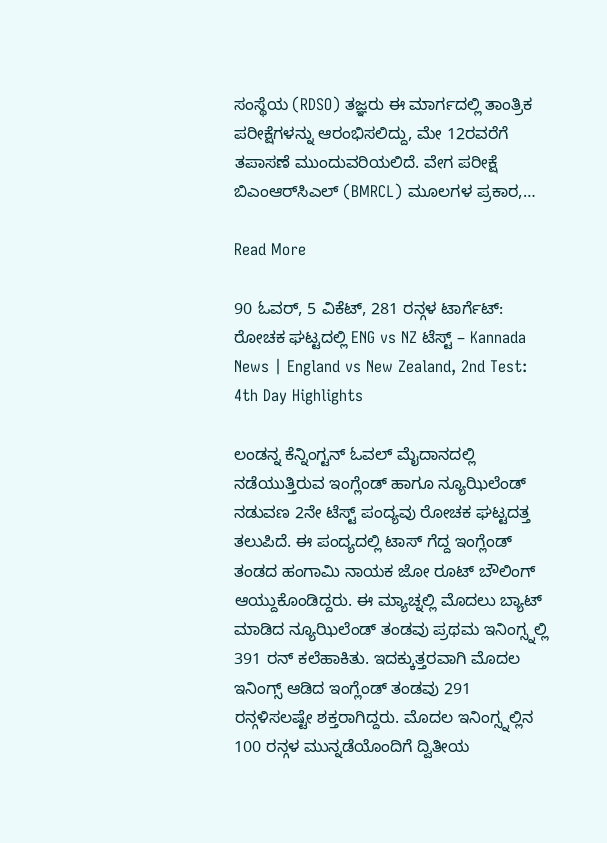ಸಂಸ್ಥೆಯ (RDSO) ತಜ್ಞರು ಈ ಮಾರ್ಗದಲ್ಲಿ ತಾಂತ್ರಿಕ ಪರೀಕ್ಷೆಗಳನ್ನು ಆರಂಭಿಸಲಿದ್ದು, ಮೇ 12ರವರೆಗೆ ತಪಾಸಣೆ ಮುಂದುವರಿಯಲಿದೆ. ವೇಗ ಪರೀಕ್ಷೆ ಬಿಎಂಆರ್‌ಸಿಎಲ್ (BMRCL) ಮೂಲಗಳ ಪ್ರಕಾರ,…

Read More

90 ಓವರ್, 5 ವಿಕೆಟ್, 281 ರನ್ಗಳ ಟಾರ್ಗೆಟ್: ರೋಚಕ ಘಟ್ಟದಲ್ಲಿ ENG vs NZ ಟೆಸ್ಟ್ – Kannada News | England vs New Zealand, 2nd Test: 4th Day Highlights

ಲಂಡನ್ನ ಕೆನ್ನಿಂಗ್ಟನ್ ಓವಲ್ ಮೈದಾನದಲ್ಲಿ ನಡೆಯುತ್ತಿರುವ ಇಂಗ್ಲೆಂಡ್ ಹಾಗೂ ನ್ಯೂಝಿಲೆಂಡ್ ನಡುವಣ 2ನೇ ಟೆಸ್ಟ್ ಪಂದ್ಯವು ರೋಚಕ ಘಟ್ಟದತ್ತ ತಲುಪಿದೆ. ಈ ಪಂದ್ಯದಲ್ಲಿ ಟಾಸ್ ಗೆದ್ದ ಇಂಗ್ಲೆಂಡ್ ತಂಡದ ಹಂಗಾಮಿ ನಾಯಕ ಜೋ ರೂಟ್ ಬೌಲಿಂಗ್ ಆಯ್ದುಕೊಂಡಿದ್ದರು. ಈ ಮ್ಯಾಚ್ನಲ್ಲಿ ಮೊದಲು ಬ್ಯಾಟ್ ಮಾಡಿದ ನ್ಯೂಝಿಲೆಂಡ್ ತಂಡವು ಪ್ರಥಮ ಇನಿಂಗ್ಸ್ನಲ್ಲಿ 391 ರನ್ ಕಲೆಹಾಕಿತು. ಇದಕ್ಕುತ್ತರವಾಗಿ ಮೊದಲ ಇನಿಂಗ್ಸ್ ಆಡಿದ ಇಂಗ್ಲೆಂಡ್ ತಂಡವು 291 ರನ್ಗಳಿಸಲಷ್ಟೇ ಶಕ್ತರಾಗಿದ್ದರು. ಮೊದಲ ಇನಿಂಗ್ಸ್ನಲ್ಲಿನ 100 ರನ್ಗಳ ಮುನ್ನಡೆಯೊಂದಿಗೆ ದ್ವಿತೀಯ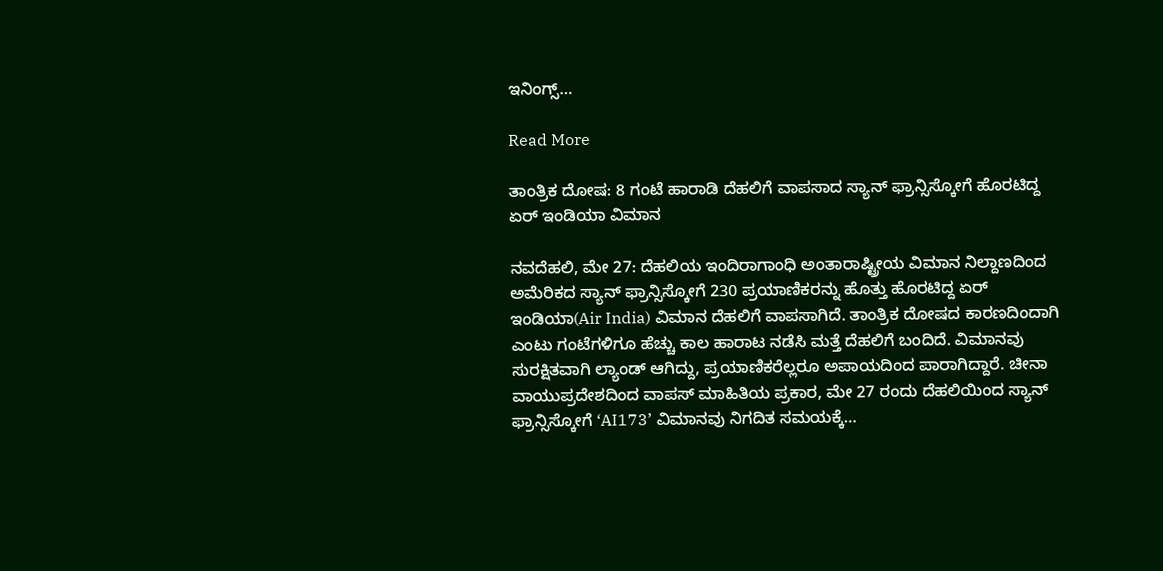ಇನಿಂಗ್ಸ್…

Read More

ತಾಂತ್ರಿಕ ದೋಷ: 8 ಗಂಟೆ ಹಾರಾಡಿ ದೆಹಲಿಗೆ ವಾಪಸಾದ ಸ್ಯಾನ್ ಫ್ರಾನ್ಸಿಸ್ಕೋಗೆ ಹೊರಟಿದ್ದ ಏರ್ ಇಂಡಿಯಾ ವಿಮಾನ

ನವದೆಹಲಿ, ಮೇ 27: ದೆಹಲಿಯ ಇಂದಿರಾಗಾಂಧಿ ಅಂತಾರಾಷ್ಟ್ರೀಯ ವಿಮಾನ ನಿಲ್ದಾಣದಿಂದ ಅಮೆರಿಕದ ಸ್ಯಾನ್ ಫ್ರಾನ್ಸಿಸ್ಕೋಗೆ 230 ಪ್ರಯಾಣಿಕರನ್ನು ಹೊತ್ತು ಹೊರಟಿದ್ದ ಏರ್ ಇಂಡಿಯಾ(Air India) ವಿಮಾನ ದೆಹಲಿಗೆ ವಾಪಸಾಗಿದೆ. ತಾಂತ್ರಿಕ ದೋಷದ ಕಾರಣದಿಂದಾಗಿ ಎಂಟು ಗಂಟೆಗಳಿಗೂ ಹೆಚ್ಚು ಕಾಲ ಹಾರಾಟ ನಡೆಸಿ ಮತ್ತೆ ದೆಹಲಿಗೆ ಬಂದಿದೆ. ವಿಮಾನವು ಸುರಕ್ಷಿತವಾಗಿ ಲ್ಯಾಂಡ್ ಆಗಿದ್ದು, ಪ್ರಯಾಣಿಕರೆಲ್ಲರೂ ಅಪಾಯದಿಂದ ಪಾರಾಗಿದ್ದಾರೆ. ಚೀನಾ ವಾಯುಪ್ರದೇಶದಿಂದ ವಾಪಸ್ ಮಾಹಿತಿಯ ಪ್ರಕಾರ, ಮೇ 27 ರಂದು ದೆಹಲಿಯಿಂದ ಸ್ಯಾನ್ ಫ್ರಾನ್ಸಿಸ್ಕೋಗೆ ‘AI173’ ವಿಮಾನವು ನಿಗದಿತ ಸಮಯಕ್ಕೆ…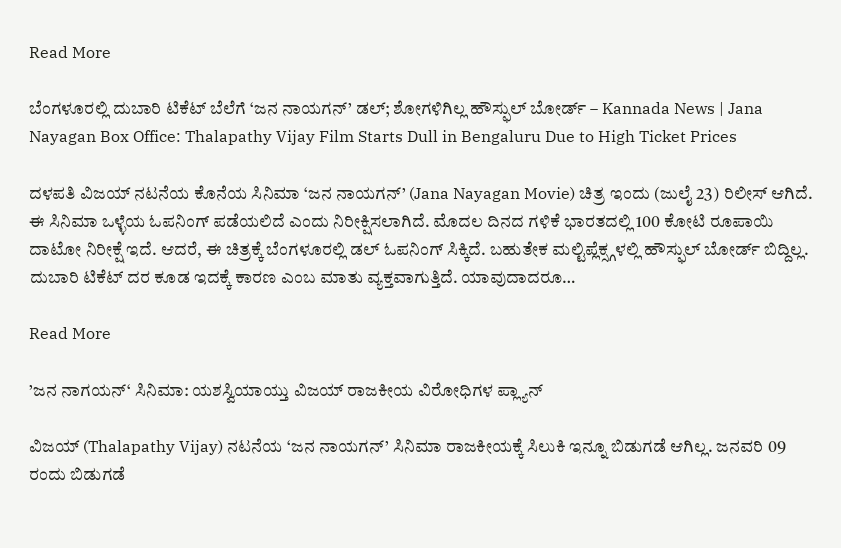Read More

ಬೆಂಗಳೂರಲ್ಲಿ ದುಬಾರಿ ಟಿಕೆಟ್ ಬೆಲೆಗೆ ‘ಜನ ನಾಯಗನ್’ ಡಲ್; ಶೋಗಳಿಗಿಲ್ಲ ಹೌಸ್ಫುಲ್ ಬೋರ್ಡ್ – Kannada News | Jana Nayagan Box Office: Thalapathy Vijay Film Starts Dull in Bengaluru Due to High Ticket Prices

ದಳಪತಿ ವಿಜಯ್ ನಟನೆಯ ಕೊನೆಯ ಸಿನಿಮಾ ‘ಜನ ನಾಯಗನ್’ (Jana Nayagan Movie) ಚಿತ್ರ ಇಂದು (ಜುಲೈ 23) ರಿಲೀಸ್ ಆಗಿದೆ. ಈ ಸಿನಿಮಾ ಒಳ್ಳೆಯ ಓಪನಿಂಗ್ ಪಡೆಯಲಿದೆ ಎಂದು ನಿರೀಕ್ಷಿಸಲಾಗಿದೆ. ಮೊದಲ ದಿನದ ಗಳಿಕೆ ಭಾರತದಲ್ಲಿ 100 ಕೋಟಿ ರೂಪಾಯಿ ದಾಟೋ ನಿರೀಕ್ಷೆ ಇದೆ. ಆದರೆ, ಈ ಚಿತ್ರಕ್ಕೆ ಬೆಂಗಳೂರಲ್ಲಿ ಡಲ್ ಓಪನಿಂಗ್ ಸಿಕ್ಕಿದೆ. ಬಹುತೇಕ ಮಲ್ಟಿಪ್ಲೆಕ್ಸ್ಗಳಲ್ಲಿ ಹೌಸ್ಫುಲ್ ಬೋರ್ಡ್ ಬಿದ್ದಿಲ್ಲ. ದುಬಾರಿ ಟಿಕೆಟ್ ದರ ಕೂಡ ಇದಕ್ಕೆ ಕಾರಣ ಎಂಬ ಮಾತು ವ್ಯಕ್ತವಾಗುತ್ತಿದೆ. ಯಾವುದಾದರೂ…

Read More

’ಜನ ನಾಗಯನ್‘ ಸಿನಿಮಾ: ಯಶಸ್ವಿಯಾಯ್ತು ವಿಜಯ್ ರಾಜಕೀಯ ವಿರೋಧಿಗಳ ಪ್ಲ್ಯಾನ್

ವಿಜಯ್ (Thalapathy Vijay) ನಟನೆಯ ‘ಜನ ನಾಯಗನ್’ ಸಿನಿಮಾ ರಾಜಕೀಯಕ್ಕೆ ಸಿಲುಕಿ ಇನ್ನೂ ಬಿಡುಗಡೆ ಆಗಿಲ್ಲ. ಜನವರಿ 09 ರಂದು ಬಿಡುಗಡೆ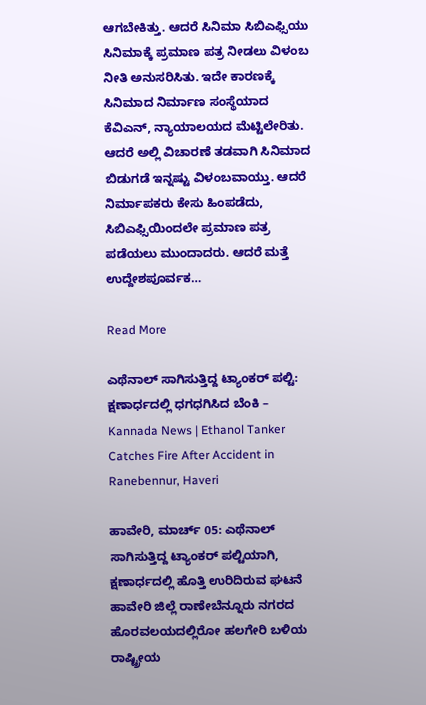ಆಗಬೇಕಿತ್ತು. ಆದರೆ ಸಿನಿಮಾ ಸಿಬಿಎಫ್ಸಿಯು ಸಿನಿಮಾಕ್ಕೆ ಪ್ರಮಾಣ ಪತ್ರ ನೀಡಲು ವಿಳಂಬ ನೀತಿ ಅನುಸರಿಸಿತು. ಇದೇ ಕಾರಣಕ್ಕೆ ಸಿನಿಮಾದ ನಿರ್ಮಾಣ ಸಂಸ್ಥೆಯಾದ ಕೆವಿಎನ್, ನ್ಯಾಯಾಲಯದ ಮೆಟ್ಟಿಲೇರಿತು. ಆದರೆ ಅಲ್ಲಿ ವಿಚಾರಣೆ ತಡವಾಗಿ ಸಿನಿಮಾದ ಬಿಡುಗಡೆ ಇನ್ನಷ್ಟು ವಿಳಂಬವಾಯ್ತು. ಆದರೆ ನಿರ್ಮಾಪಕರು ಕೇಸು ಹಿಂಪಡೆದು, ಸಿಬಿಎಫ್ಸಿಯಿಂದಲೇ ಪ್ರಮಾಣ ಪತ್ರ ಪಡೆಯಲು ಮುಂದಾದರು. ಆದರೆ ಮತ್ತೆ ಉದ್ದೇಶಪೂರ್ವಕ…

Read More

ಎಥೆನಾಲ್ ಸಾಗಿಸುತ್ತಿದ್ದ ಟ್ಯಾಂಕರ್ ಪಲ್ಟಿ: ಕ್ಷಣಾರ್ಧದಲ್ಲಿ ಧಗಧಗಿಸಿದ ಬೆಂಕಿ – Kannada News | Ethanol Tanker Catches Fire After Accident in Ranebennur, Haveri

ಹಾವೇರಿ, ಮಾರ್ಚ್ 05: ಎಥೆನಾಲ್ ಸಾಗಿಸುತ್ತಿದ್ದ ಟ್ಯಾಂಕರ್ ಪಲ್ಟಿಯಾಗಿ, ಕ್ಷಣಾರ್ಧದಲ್ಲಿ ಹೊತ್ತಿ ಉರಿದಿರುವ ಘಟನೆ ಹಾವೇರಿ ಜಿಲ್ಲೆ ರಾಣೇಬೆನ್ನೂರು ನಗರದ ಹೊರವಲಯದಲ್ಲಿರೋ ಹಲಗೇರಿ ಬಳಿಯ ರಾಷ್ಟ್ರೀಯ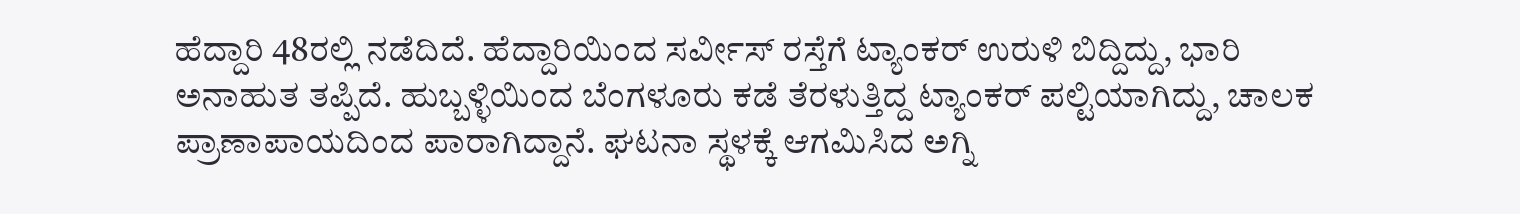ಹೆದ್ದಾರಿ 48ರಲ್ಲಿ ನಡೆದಿದೆ. ಹೆದ್ದಾರಿಯಿಂದ ಸರ್ವೀಸ್ ರಸ್ತೆಗೆ ಟ್ಯಾಂಕರ್ ಉರುಳಿ ಬಿದ್ದಿದ್ದು, ಭಾರಿ ಅನಾಹುತ ತಪ್ಪಿದೆ. ಹುಬ್ಬಳ್ಳಿಯಿಂದ ಬೆಂಗಳೂರು ಕಡೆ ತೆರಳುತ್ತಿದ್ದ ಟ್ಯಾಂಕರ್ ಪಲ್ಟಿಯಾಗಿದ್ದು, ಚಾಲಕ ಪ್ರಾಣಾಪಾಯದಿಂದ ಪಾರಾಗಿದ್ದಾನೆ. ಘಟನಾ ಸ್ಥಳಕ್ಕೆ ಆಗಮಿಸಿದ ಅಗ್ನಿ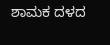ಶಾಮಕ ದಳದ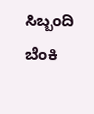ಸಿಬ್ಬಂದಿ ಬೆಂಕಿ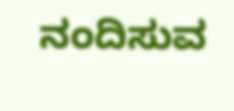ನಂದಿಸುವ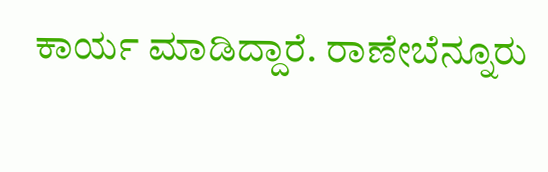ಕಾರ್ಯ ಮಾಡಿದ್ದಾರೆ. ರಾಣೇಬೆನ್ನೂರು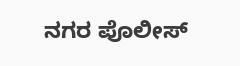ನಗರ ಪೊಲೀಸ್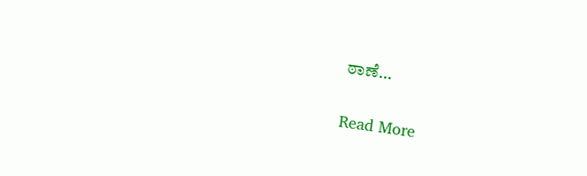ಠಾಣೆ…

Read More